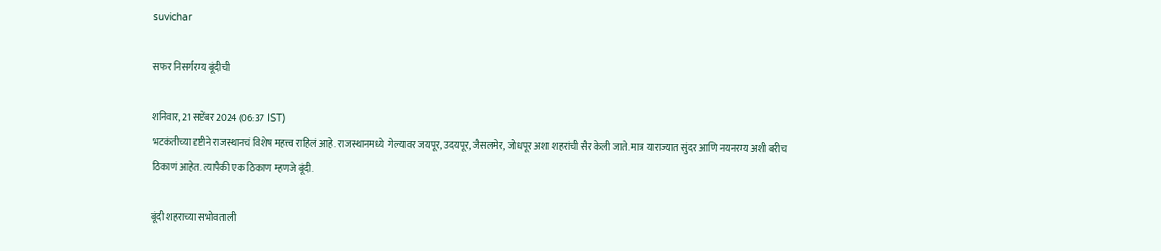suvichar

सफर निसर्गरम्य बूंदीची

शनिवार, 21 सप्टेंबर 2024 (06:37 IST)
भटकंतीच्या दृष्टीने राजस्थानचं विशेष महत्त्व राहिलं आहे. राजस्थानमध्ये  गेल्यावर जयपूर, उदयपूर, जैसलमेर, जोधपूर अशा शहरांची सैर केली जाते. मात्र याराज्यात सुंदर आणि नयनरम्य अशी बरीच ठिकाणं आहेत. त्यापैकी एक ठिकाण म्हणजे बूंदी.

बूंदी शहराच्या सभोवताली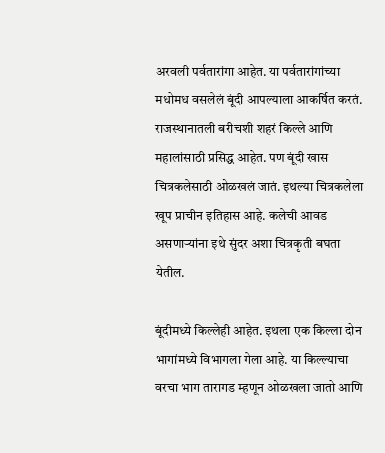अरवली पर्वतारांगा आहेत. या पर्वतारांगांच्या मधोमध वसलेलं बूंदी आपल्याला आकर्षित करतं. राजस्थानातली बरीचशी शहरं किल्ले आणि महालांसाठी प्रसिद्ध आहेत. पण बूंदी खास चित्रकलेसाठी ओळखलं जातं. इथल्या चित्रकलेला खूप प्राचीन इतिहास आहे. कलेची आवड असणार्‍यांना इथे सुंदर अशा चित्रकृती बघता येतील.

बूंदीमध्ये किल्लेही आहेत. इथला एक किल्ला दोन भागांमध्ये विभागला गेला आहे. या किल्ल्याचा वरचा भाग तारागड म्हणून ओळखला जातो आणि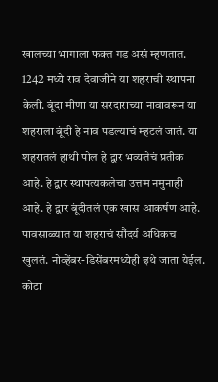खालच्या भागाला फक्त गड असं म्हणतात. 1242 मध्ये राव देवाजीने या शहराची स्थापना केली. बूंदा मीणा या सरदाराच्या नावावरून या शहराला बूंदी हे नाव पडल्याचं म्हटलं जातं. या शहरातलं हाथी पोल हे द्वार भव्यतेचं प्रतीक आहे. हे द्वार स्थापत्यकलेचा उत्तम नमुनाही आहे. हे द्वार बूंदीतलं एक खास आकर्षण आहे. पावसाळ्यात या शहराचं सौंदर्य अधिकच खुलतं. नोव्हेंबर-डिसेंबरमध्येही इथे जाता येईल. कोटा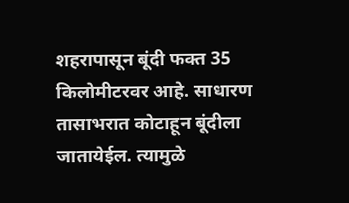शहरापासून बूंदी फक्त 35 किलोमीटरवर आहे. साधारण तासाभरात कोटाहून बूंदीला जातायेईल. त्यामुळे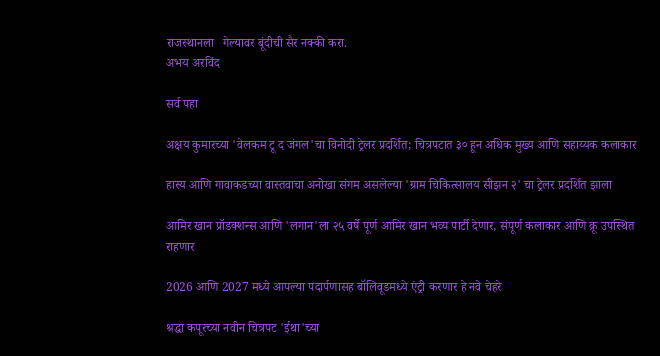राजस्थानला   गेल्यावर बूंदीची सैर नक्की करा.
अभय अरविंद

सर्व पहा

अक्षय कुमारच्या 'वेलकम टू द जंगल'चा विनोदी ट्रेलर प्रदर्शित; चित्रपटात ३० हून अधिक मुख्य आणि सहाय्यक कलाकार

हास्य आणि गावाकडच्या वास्तवाचा अनोखा संगम असलेल्या 'ग्राम चिकित्सालय सीझन २' चा ट्रेलर प्रदर्शित झाला

आमिर खान प्रॉडक्शन्स आणि 'लगान'ला २५ वर्षे पूर्ण आमिर खान भव्य पार्टी देणार, संपूर्ण कलाकार आणि क्रू उपस्थित राहणार

2026 आणि 2027 मध्ये आपल्या पदार्पणासह बॉलिवूडमध्ये एंट्री करणार हे नवे चेहरे

श्रद्धा कपूरच्या नवीन चित्रपट 'ईथा'च्या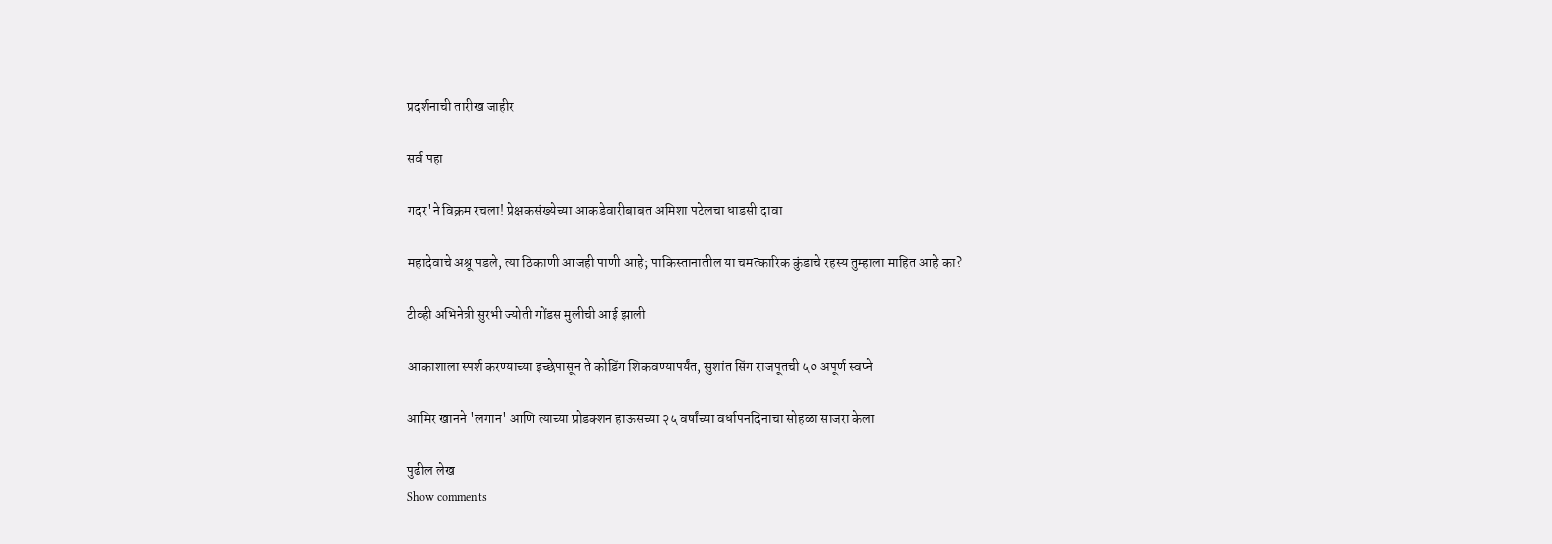प्रदर्शनाची तारीख जाहीर

सर्व पहा

गदर'ने विक्रम रचला! प्रेक्षकसंख्येच्या आकडेवारीबाबत अमिशा पटेलचा धाडसी दावा

महादेवाचे अश्रू पडले, त्या ठिकाणी आजही पाणी आहे; पाकिस्तानातील या चमत्कारिक कुंडाचे रहस्य तुम्हाला माहित आहे का?

टीव्ही अभिनेत्री सुरभी ज्योती गोंडस मुलीची आई झाली

आकाशाला स्पर्श करण्याच्या इच्छेपासून ते कोडिंग शिकवण्यापर्यंत, सुशांत सिंग राजपूतची ५० अपूर्ण स्वप्ने

आमिर खानने 'लगान' आणि त्याच्या प्रोडक्शन हाऊसच्या २५ वर्षांच्या वर्धापनदिनाचा सोहळा साजरा केला

पुढील लेख
Show comments